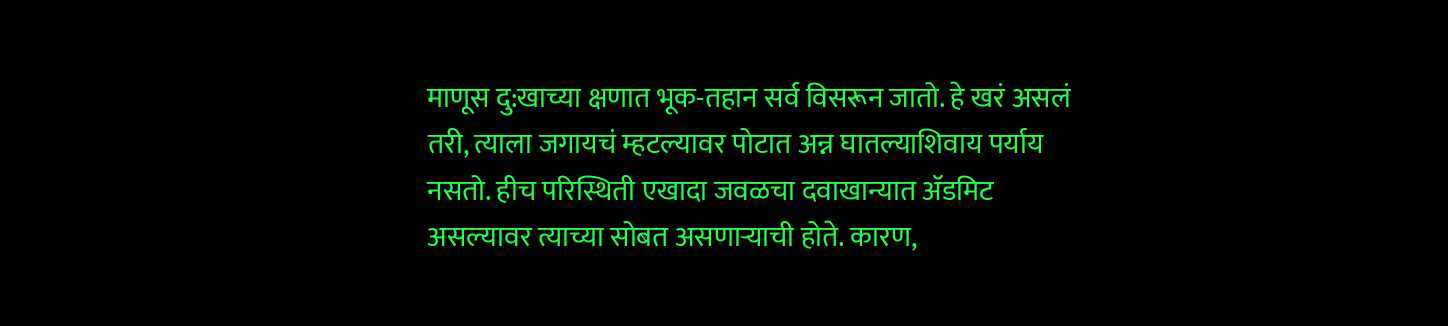माणूस दु:खाच्या क्षणात भूक-तहान सर्व विसरून जातो. हे खरं असलं तरी, त्याला जगायचं म्हटल्यावर पोटात अन्न घातल्याशिवाय पर्याय नसतो. हीच परिस्थिती एखादा जवळचा दवाखान्यात ॲडमिट असल्यावर त्याच्या सोबत असणाऱ्याची होते. कारण,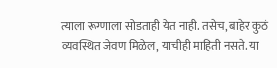त्याला रूग्णाला सोडताही येत नाही. तसेच, बाहेर कुठं व्यवस्थित जेवण मिळेल, याचीही माहिती नसते. या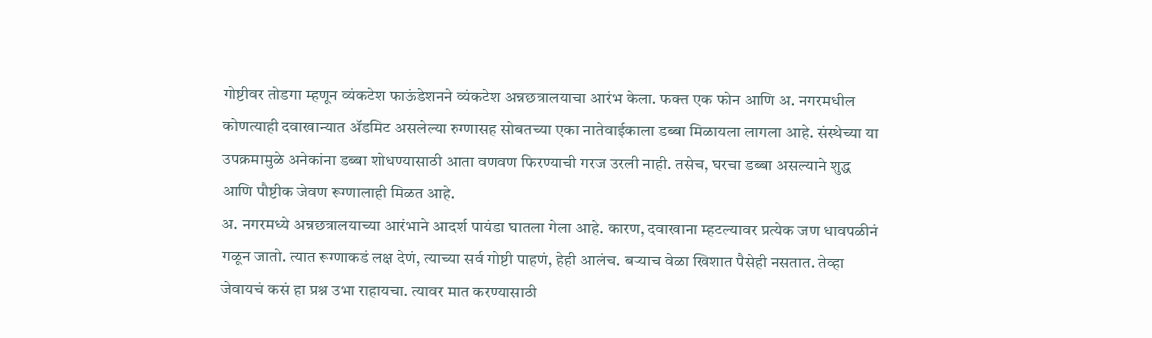गोष्टीवर तोडगा म्हणून व्यंकटेश फाऊंडेशनने व्यंकटेश अन्नछत्रालयाचा आरंभ केला. फक्त एक फोन आणि अ. नगरमधील कोणत्याही दवाखान्यात ॲडमिट असलेल्या रुग्णासह सोबतच्या एका नातेवाईकाला डब्बा मिळायला लागला आहे. संस्थेच्या या उपक्रमामुळे अनेकांना डब्बा शोधण्यासाठी आता वणवण फिरण्याची गरज उरली नाही. तसेच, घरचा डब्बा असल्याने शुद्ध आणि पौष्टीक जेवण रूग्णालाही मिळत आहे.
अ. नगरमध्ये अन्नछत्रालयाच्या आरंभाने आदर्श पायंडा घातला गेला आहे. कारण, दवाखाना म्हटल्यावर प्रत्येक जण धावपळीनं गळून जातो. त्यात रूग्णाकडं लक्ष देणं, त्याच्या सर्व गोष्टी पाहणं, हेही आलंच. बऱ्याच वेळा खिशात पैसेही नसतात. तेव्हा जेवायचं कसं हा प्रश्न उभा राहायचा. त्यावर मात करण्यासाठी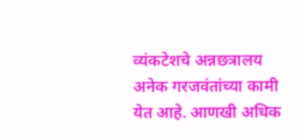व्यंकटेशचे अन्नछत्रालय अनेक गरजवंतांच्या कामी येत आहे. आणखी अधिक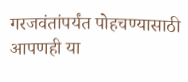गरजवंतांपर्यंत पोहचण्यासाठी आपणही या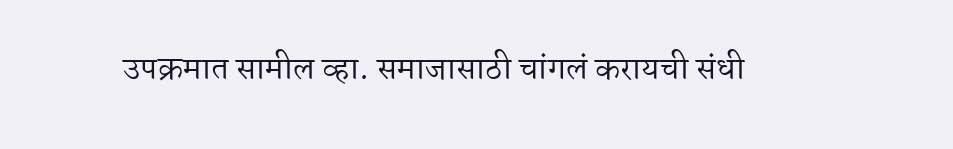उपक्रमात सामील व्हा. समाजासाठी चांगलं करायची संधी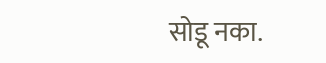सोडू नका.